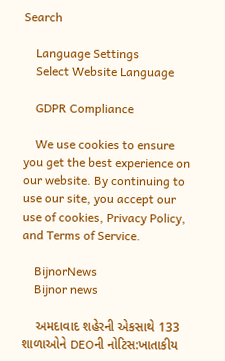Search

    Language Settings
    Select Website Language

    GDPR Compliance

    We use cookies to ensure you get the best experience on our website. By continuing to use our site, you accept our use of cookies, Privacy Policy, and Terms of Service.

    BijnorNews
    Bijnor news

    અમદાવાદ શહેરની એકસાથે 133 શાળાઓને DEOની નોટિસ:ખાતાકીય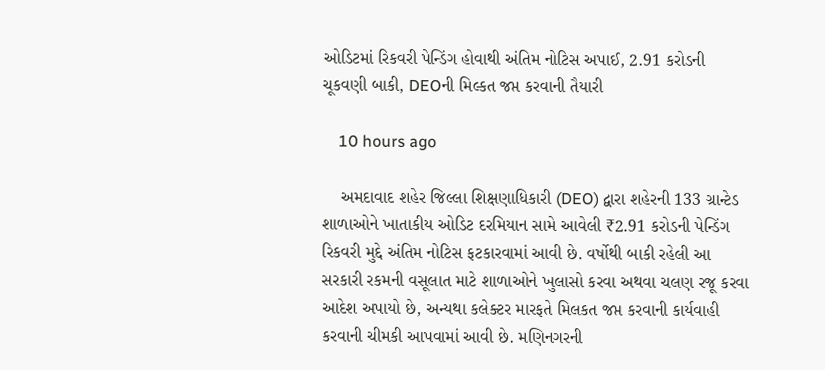ઓડિટમાં રિકવરી પેન્ડિંગ હોવાથી અંતિમ નોટિસ અપાઈ, 2.91 કરોડની ચૂકવણી બાકી, DEOની મિલ્કત જપ્ત કરવાની તૈયારી

    10 hours ago

    અમદાવાદ શહેર જિલ્લા શિક્ષણાધિકારી (DEO) દ્વારા શહેરની 133 ગ્રાન્ટેડ શાળાઓને ખાતાકીય ઓડિટ દરમિયાન સામે આવેલી ₹2.91 કરોડની પેન્ડિંગ રિકવરી મુદ્દે અંતિમ નોટિસ ફટકારવામાં આવી છે. વર્ષોથી બાકી રહેલી આ સરકારી રકમની વસૂલાત માટે શાળાઓને ખુલાસો કરવા અથવા ચલણ રજૂ કરવા આદેશ અપાયો છે, અન્યથા કલેક્ટર મારફતે મિલકત જપ્ત કરવાની કાર્યવાહી કરવાની ચીમકી આપવામાં આવી છે. મણિનગરની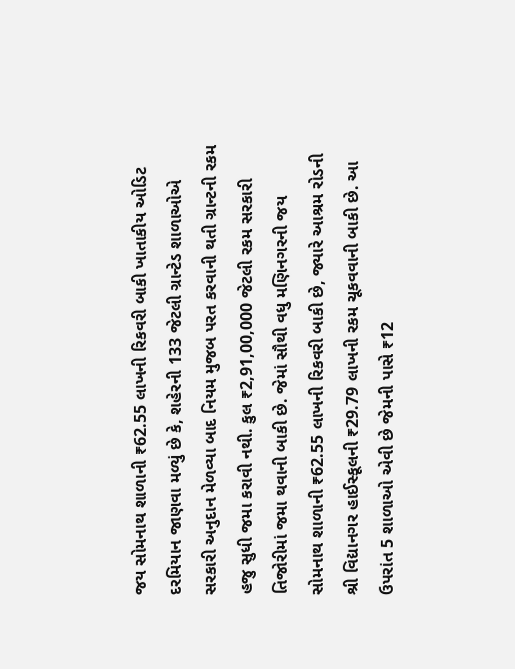જય સોમનાથ શાળાની ₹62.55 લાખની રિકવરી બાકી ખાતાકીય ઓડિટ દરમિયાન જાણવા મળ્યું છે કે, શહેરની 133 જેટલી ગ્રાન્ટેડ શાળાઓએ સરકારી અનુદાન મેળવ્યા બાદ નિયમ મુજબ પરત કરવાની થતી ગ્રાન્ટની રકમ હજુ સુધી જમા કરાવી નથી. કુલ ₹2,91,00,000 જેટલી રકમ સરકારી તિજોરીમાં જમા થવાની બાકી છે. જેમાં સૌથી વધુ મણિનગરની જય સોમનાથ શાળાની ₹62.55 લાખની રિકવરી બાકી છે, જ્યારે આશ્રમ રોડની શ્રી વિદ્યાનગર હાઈસ્કૂલની ₹29.79 લાખની રકમ ચૂકવવાની બાકી છે. આ ઉપરાંત 5 શાળાઓ એવી છે જેમની પાસે ₹12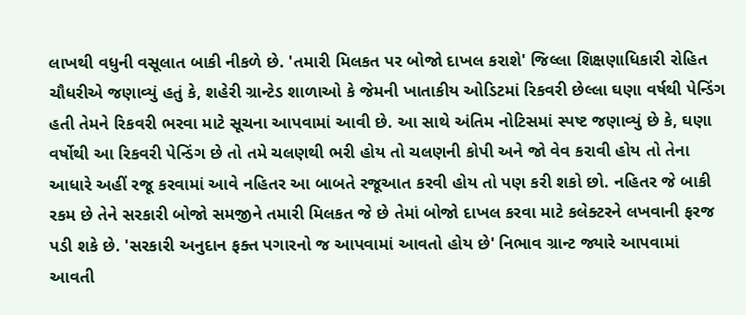લાખથી વધુની વસૂલાત બાકી નીકળે છે. 'તમારી મિલકત પર બોજો દાખલ કરાશે' જિલ્લા શિક્ષણાધિકારી રોહિત ચૌધરીએ જણાવ્યું હતું કે, શહેરી ગ્રાન્ટેડ શાળાઓ કે જેમની ખાતાકીય ઓડિટમાં રિકવરી છેલ્લા ઘણા વર્ષથી પેન્ડિંગ હતી તેમને રિકવરી ભરવા માટે સૂચના આપવામાં આવી છે. આ સાથે અંતિમ નોટિસમાં સ્પષ્ટ જણાવ્યું છે કે, ઘણા વર્ષોથી આ રિકવરી પેન્ડિંગ છે તો તમે ચલણથી ભરી હોય તો ચલણની કોપી અને જો વેવ કરાવી હોય તો તેના આધારે અહીં રજૂ કરવામાં આવે નહિતર આ બાબતે રજૂઆત કરવી હોય તો પણ કરી શકો છો. નહિતર જે બાકી રકમ છે તેને સરકારી બોજો સમજીને તમારી મિલકત જે છે તેમાં બોજો દાખલ કરવા માટે કલેક્ટરને લખવાની ફરજ પડી શકે છે. 'સરકારી અનુદાન ફક્ત પગારનો જ આપવામાં આવતો હોય છે' નિભાવ ગ્રાન્ટ જ્યારે આપવામાં આવતી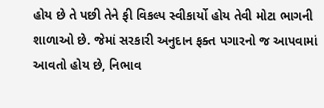હોય છે તે પછી તેને ફી વિકલ્પ સ્વીકાર્યો હોય તેવી મોટા ભાગની શાળાઓ છે. જેમાં સરકારી અનુદાન ફક્ત પગારનો જ આપવામાં આવતો હોય છે, નિભાવ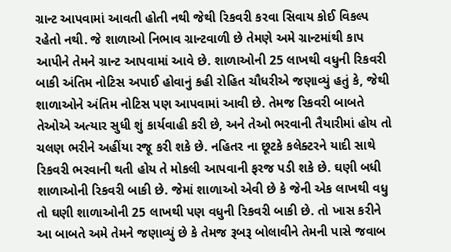ગ્રાન્ટ આપવામાં આવતી હોતી નથી જેથી રિકવરી કરવા સિવાય કોઈ વિકલ્પ રહેતો નથી. જે શાળાઓ નિભાવ ગ્રાન્ટવાળી છે તેમણે અમે ગ્રાન્ટમાંથી કાપ આપીને તેમને ગ્રાન્ટ આપવામાં આવે છે. શાળાઓની 25 લાખથી વધુની રિકવરી બાકી અંતિમ નોટિસ અપાઈ હોવાનું કહી રોહિત ચૌધરીએ જણાવ્યું હતું કે, જેથી શાળાઓને અંતિમ નોટિસ પણ આપવામાં આવી છે. તેમજ રિકવરી બાબતે તેઓએ અત્યાર સુધી શું કાર્યવાહી કરી છે, અને તેઓ ભરવાની તૈયારીમાં હોય તો ચલણ ભરીને અહીંયા રજૂ કરી શકે છે. નહિતર ના છૂટકે કલેક્ટરને યાદી સાથે રિકવરી ભરવાની થતી હોય તે મોકલી આપવાની ફરજ પડી શકે છે. ઘણી બધી શાળાઓની રિકવરી બાકી છે. જેમાં શાળાઓ એવી છે કે જેની એક લાખથી વધુ તો ઘણી શાળાઓની 25 લાખથી પણ વધુની રિકવરી બાકી છે. તો ખાસ કરીને આ બાબતે અમે તેમને જણાવ્યું છે કે તેમજ રૂબરૂ બોલાવીને તેમની પાસે જવાબ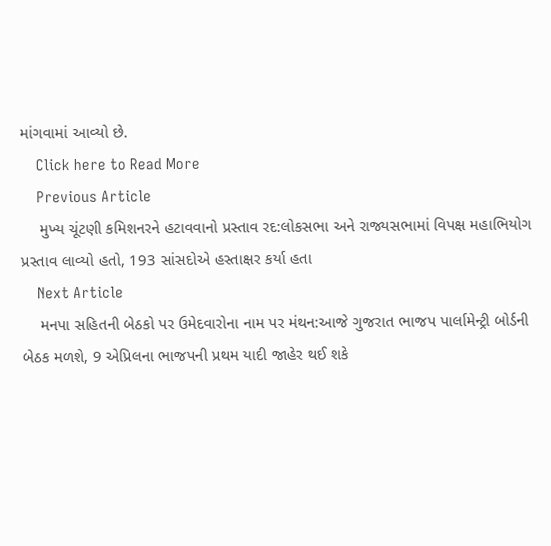માંગવામાં આવ્યો છે.
    Click here to Read More
    Previous Article
    મુખ્ય ચૂંટણી કમિશનરને હટાવવાનો પ્રસ્તાવ રદ:લોકસભા અને રાજ્યસભામાં વિપક્ષ મહાભિયોગ પ્રસ્તાવ લાવ્યો હતો, 193 સાંસદોએ હસ્તાક્ષર કર્યા હતા
    Next Article
    મનપા સહિતની બેઠકો પર ઉમેદવારોના નામ પર મંથન:આજે ગુજરાત ભાજપ પાર્લામેન્ટ્રી બોર્ડની બેઠક મળશે, 9 એપ્રિલના ભાજપની પ્રથમ યાદી જાહેર થઈ શકે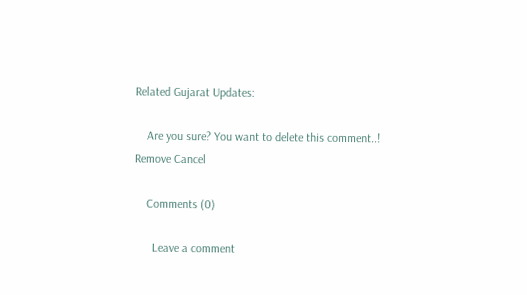Related Gujarat Updates:

    Are you sure? You want to delete this comment..! Remove Cancel

    Comments (0)

      Leave a comment